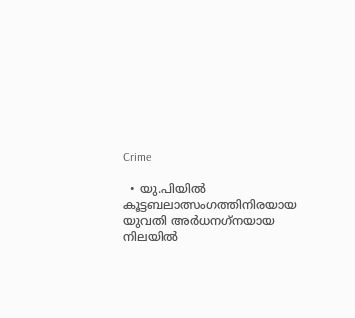Crime

  • യു.പിയില്‍ കൂട്ടബലാത്സംഗത്തിനിരയായ യുവതി അര്‍ധനഗ്‌നയായ നിലയില്‍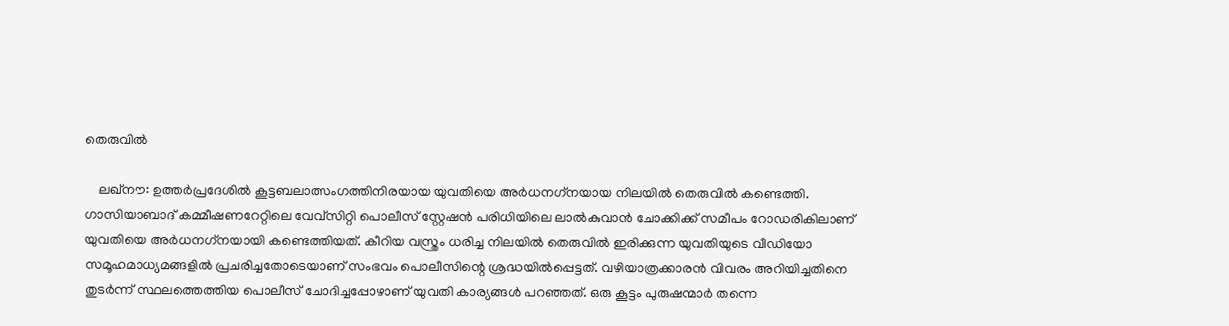തെരുവില്‍

    ലഖ്‌നൗ: ഉത്തര്‍പ്രദേശില്‍ കൂട്ടബലാത്സംഗത്തിനിരയായ യുവതിയെ അര്‍ധനഗ്‌നയായ നിലയില്‍ തെരുവില്‍ കണ്ടെത്തി. ഗാസിയാബാദ് കമ്മീഷണറേറ്റിലെ വേവ്‌സിറ്റി പൊലീസ് സ്റ്റേഷന്‍ പരിധിയിലെ ലാല്‍കുവാന്‍ ചോക്കിക്ക് സമീപം റോഡരികിലാണ് യുവതിയെ അര്‍ധനഗ്‌നയായി കണ്ടെത്തിയത്. കീറിയ വസ്ത്രം ധരിച്ച നിലയില്‍ തെരുവില്‍ ഇരിക്കുന്ന യുവതിയുടെ വീഡിയോ സമൂഹമാധ്യമങ്ങളില്‍ പ്രചരിച്ചതോടെയാണ് സംഭവം പൊലീസിന്റെ ശ്രദ്ധയില്‍പ്പെട്ടത്. വഴിയാത്രക്കാരന്‍ വിവരം അറിയിച്ചതിനെ തുടര്‍ന്ന് സ്ഥലത്തെത്തിയ പൊലീസ് ചോദിച്ചപ്പോഴാണ് യുവതി കാര്യങ്ങള്‍ പറഞ്ഞത്. ഒരു കൂട്ടം പുരുഷന്മാര്‍ തന്നെ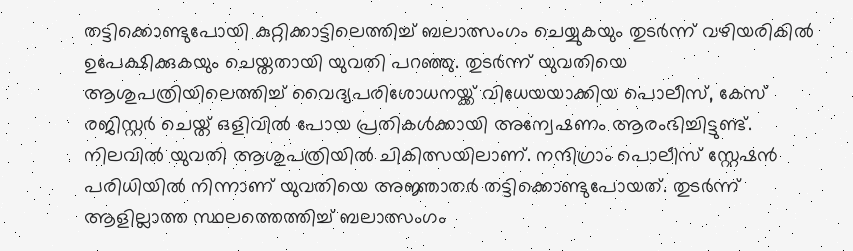തട്ടിക്കൊണ്ടുപോയി കുറ്റിക്കാട്ടിലെത്തിച്ച് ബലാത്സംഗം ചെയ്യുകയും തുടര്‍ന്ന് വഴിയരികില്‍ ഉപേക്ഷിക്കുകയും ചെയ്തതായി യുവതി പറഞ്ഞു. തുടര്‍ന്ന് യുവതിയെ ആശുപത്രിയിലെത്തിച്ച് വൈദ്യപരിശോധനയ്ക്ക് വിധേയയാക്കിയ പൊലീസ്, കേസ് രജിസ്റ്റര്‍ ചെയ്ത് ഒളിവില്‍ പോയ പ്രതികള്‍ക്കായി അന്വേഷണം ആരംഭിച്ചിട്ടുണ്ട്. നിലവില്‍ യുവതി ആശുപത്രിയില്‍ ചികിത്സയിലാണ്. നന്ദിഗ്രാം പൊലീസ് സ്റ്റേഷന്‍ പരിധിയില്‍ നിന്നാണ് യുവതിയെ അജ്ഞാതര്‍ തട്ടിക്കൊണ്ടുപോയത്. തുടര്‍ന്ന് ആളില്ലാത്ത സ്ഥലത്തെത്തിച്ച് ബലാത്സംഗം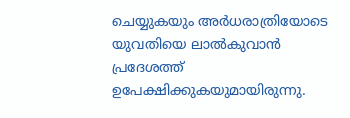ചെയ്യുകയും അര്‍ധരാത്രിയോടെ യുവതിയെ ലാല്‍കുവാന്‍ പ്രദേശത്ത് ഉപേക്ഷിക്കുകയുമായിരുന്നു.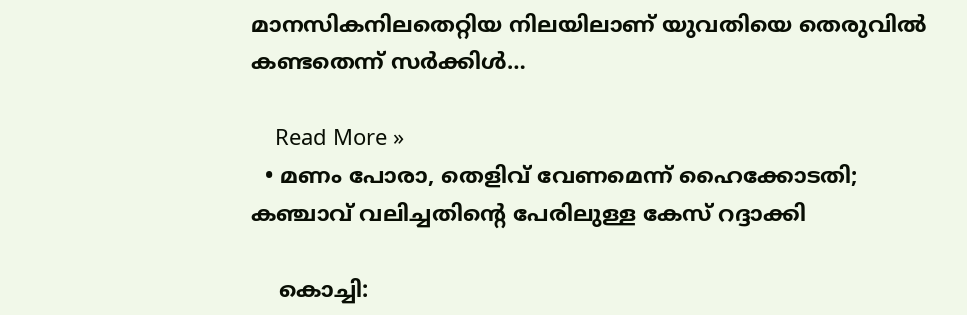മാനസികനിലതെറ്റിയ നിലയിലാണ് യുവതിയെ തെരുവില്‍ കണ്ടതെന്ന് സര്‍ക്കിള്‍…

    Read More »
  • മണം പോരാ, തെളിവ് വേണമെന്ന് ഹൈക്കോടതി; കഞ്ചാവ് വലിച്ചതിന്റെ പേരിലുള്ള കേസ് റദ്ദാക്കി

    കൊച്ചി: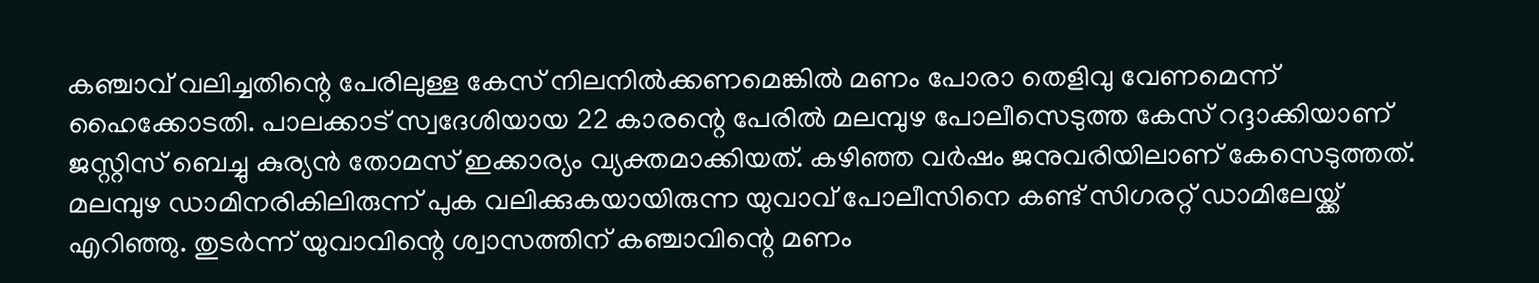കഞ്ചാവ് വലിച്ചതിന്റെ പേരിലുള്ള കേസ് നിലനില്‍ക്കണമെങ്കില്‍ മണം പോരാ തെളിവു വേണമെന്ന് ഹൈക്കോടതി. പാലക്കാട് സ്വദേശിയായ 22 കാരന്റെ പേരില്‍ മലമ്പുഴ പോലീസെടുത്ത കേസ് റദ്ദാക്കിയാണ് ജസ്റ്റിസ് ബെച്ചു കുര്യന്‍ തോമസ് ഇക്കാര്യം വ്യക്തമാക്കിയത്. കഴിഞ്ഞ വര്‍ഷം ജനുവരിയിലാണ് കേസെടുത്തത്. മലമ്പുഴ ഡാമിനരികിലിരുന്ന് പുക വലിക്കുകയായിരുന്ന യുവാവ് പോലീസിനെ കണ്ട് സിഗരറ്റ് ഡാമിലേയ്ക്ക് എറിഞ്ഞു. തുടര്‍ന്ന് യുവാവിന്റെ ശ്വാസത്തിന് കഞ്ചാവിന്റെ മണം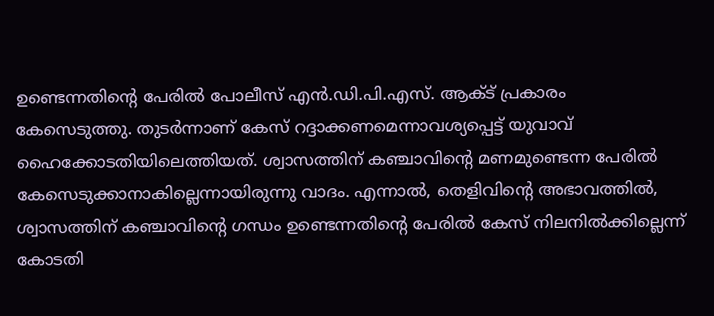ഉണ്ടെന്നതിന്റെ പേരില്‍ പോലീസ് എന്‍.ഡി.പി.എസ്. ആക്ട് പ്രകാരം കേസെടുത്തു. തുടര്‍ന്നാണ് കേസ് റദ്ദാക്കണമെന്നാവശ്യപ്പെട്ട് യുവാവ് ഹൈക്കോടതിയിലെത്തിയത്. ശ്വാസത്തിന് കഞ്ചാവിന്റെ മണമുണ്ടെന്ന പേരില്‍ കേസെടുക്കാനാകില്ലെന്നായിരുന്നു വാദം. എന്നാല്‍, തെളിവിന്റെ അഭാവത്തില്‍, ശ്വാസത്തിന് കഞ്ചാവിന്റെ ഗന്ധം ഉണ്ടെന്നതിന്റെ പേരില്‍ കേസ് നിലനില്‍ക്കില്ലെന്ന് കോടതി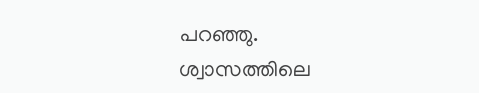പറഞ്ഞു. ശ്വാസത്തിലെ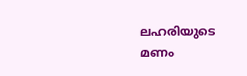ലഹരിയുടെ മണം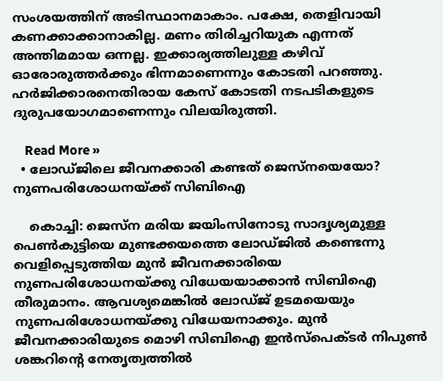സംശയത്തിന് അടിസ്ഥാനമാകാം. പക്ഷേ, തെളിവായി കണക്കാക്കാനാകില്ല. മണം തിരിച്ചറിയുക എന്നത് അന്തിമമായ ഒന്നല്ല. ഇക്കാര്യത്തിലുള്ള കഴിവ് ഓരോരുത്തര്‍ക്കും ഭിന്നമാണെന്നും കോടതി പറഞ്ഞു. ഹര്‍ജിക്കാരനെതിരായ കേസ് കോടതി നടപടികളുടെ ദുരുപയോഗമാണെന്നും വിലയിരുത്തി.

    Read More »
  • ലോഡ്ജിലെ ജീവനക്കാരി കണ്ടത് ജെസ്‌നയെയോ? നുണപരിശോധനയ്ക്ക് സിബിഐ

    കൊച്ചി: ജെസ്‌ന മരിയ ജയിംസിനോടു സാദൃശ്യമുള്ള പെണ്‍കുട്ടിയെ മുണ്ടക്കയത്തെ ലോഡ്ജില്‍ കണ്ടെന്നു വെളിപ്പെടുത്തിയ മുന്‍ ജീവനക്കാരിയെ നുണപരിശോധനയ്ക്കു വിധേയയാക്കാന്‍ സിബിഐ തീരുമാനം. ആവശ്യമെങ്കില്‍ ലോഡ്ജ് ഉടമയെയും നുണപരിശോധനയ്ക്കു വിധേയനാക്കും. മുന്‍ ജീവനക്കാരിയുടെ മൊഴി സിബിഐ ഇന്‍സ്‌പെക്ടര്‍ നിപുണ്‍ ശങ്കറിന്റെ നേതൃത്വത്തില്‍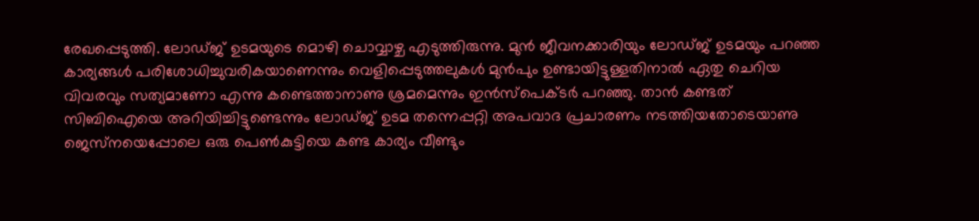രേഖപ്പെടുത്തി. ലോഡ്ജ് ഉടമയുടെ മൊഴി ചൊവ്വാഴ്ച എടുത്തിരുന്നു. മുന്‍ ജീവനക്കാരിയും ലോഡ്ജ് ഉടമയും പറഞ്ഞ കാര്യങ്ങള്‍ പരിശോധിച്ചുവരികയാണെന്നും വെളിപ്പെടുത്തലുകള്‍ മുന്‍പും ഉണ്ടായിട്ടുള്ളതിനാല്‍ ഏതു ചെറിയ വിവരവും സത്യമാണോ എന്നു കണ്ടെത്താനാണു ശ്രമമെന്നും ഇന്‍സ്‌പെക്ടര്‍ പറഞ്ഞു. താന്‍ കണ്ടത് സിബിഐയെ അറിയിച്ചിട്ടുണ്ടെന്നും ലോഡ്ജ് ഉടമ തന്നെപ്പറ്റി അപവാദ പ്രചാരണം നടത്തിയതോടെയാണു ജെസ്‌നയെപ്പോലെ ഒരു പെണ്‍കുട്ടിയെ കണ്ട കാര്യം വീണ്ടും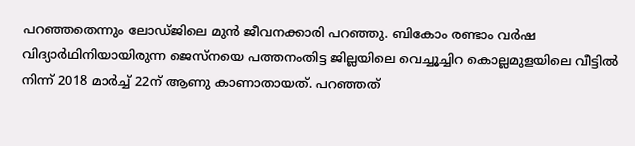പറഞ്ഞതെന്നും ലോഡ്ജിലെ മുന്‍ ജീവനക്കാരി പറഞ്ഞു. ബികോം രണ്ടാം വര്‍ഷ വിദ്യാര്‍ഥിനിയായിരുന്ന ജെസ്‌നയെ പത്തനംതിട്ട ജില്ലയിലെ വെച്ചൂച്ചിറ കൊല്ലമുളയിലെ വീട്ടില്‍ നിന്ന് 2018 മാര്‍ച്ച് 22ന് ആണു കാണാതായത്. പറഞ്ഞത്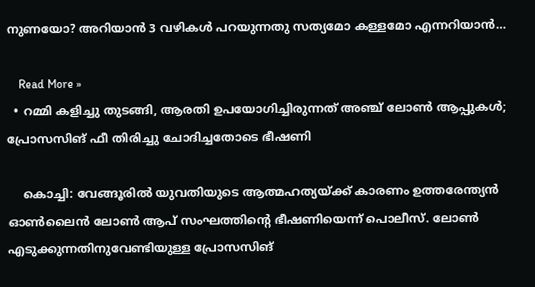നുണയോ? അറിയാന്‍ 3 വഴികള്‍ പറയുന്നതു സത്യമോ കള്ളമോ എന്നറിയാന്‍…

    Read More »
  • റമ്മി കളിച്ചു തുടങ്ങി, ആരതി ഉപയോഗിച്ചിരുന്നത് അഞ്ച് ലോണ്‍ ആപ്പുകള്‍; പ്രോസസിങ് ഫീ തിരിച്ചു ചോദിച്ചതോടെ ഭീഷണി

    കൊച്ചി: വേങ്ങൂരില്‍ യുവതിയുടെ ആത്മഹത്യയ്ക്ക് കാരണം ഉത്തരേന്ത്യന്‍ ഓണ്‍ലൈന്‍ ലോണ്‍ ആപ് സംഘത്തിന്റെ ഭീഷണിയെന്ന് പൊലീസ്. ലോണ്‍ എടുക്കുന്നതിനുവേണ്ടിയുള്ള പ്രോസസിങ്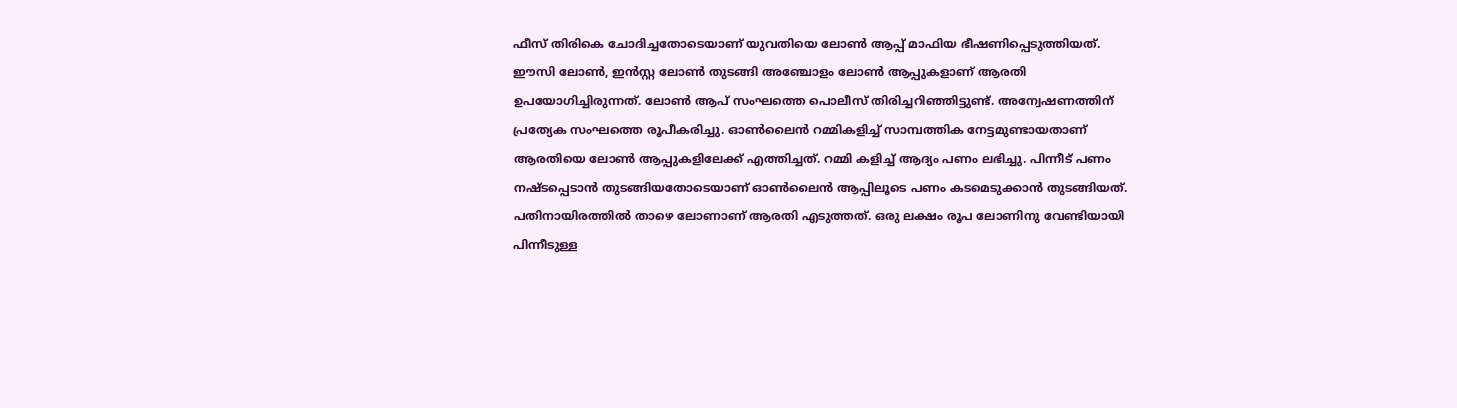ഫീസ് തിരികെ ചോദിച്ചതോടെയാണ് യുവതിയെ ലോണ്‍ ആപ്പ് മാഫിയ ഭീഷണിപ്പെടുത്തിയത്. ഈസി ലോണ്‍, ഇന്‍സ്റ്റ ലോണ്‍ തുടങ്ങി അഞ്ചോളം ലോണ്‍ ആപ്പുകളാണ് ആരതി ഉപയോഗിച്ചിരുന്നത്. ലോണ്‍ ആപ് സംഘത്തെ പൊലീസ് തിരിച്ചറിഞ്ഞിട്ടുണ്ട്. അന്വേഷണത്തിന് പ്രത്യേക സംഘത്തെ രൂപീകരിച്ചു. ഓണ്‍ലൈന്‍ റമ്മികളിച്ച് സാമ്പത്തിക നേട്ടമുണ്ടായതാണ് ആരതിയെ ലോണ്‍ ആപ്പുകളിലേക്ക് എത്തിച്ചത്. റമ്മി കളിച്ച് ആദ്യം പണം ലഭിച്ചു. പിന്നീട് പണം നഷ്ടപ്പെടാന്‍ തുടങ്ങിയതോടെയാണ് ഓണ്‍ലൈന്‍ ആപ്പിലൂടെ പണം കടമെടുക്കാന്‍ തുടങ്ങിയത്. പതിനായിരത്തില്‍ താഴെ ലോണാണ് ആരതി എടുത്തത്. ഒരു ലക്ഷം രൂപ ലോണിനു വേണ്ടിയായി പിന്നീടുള്ള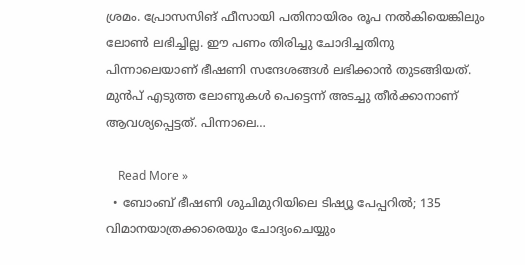ശ്രമം. പ്രോസസിങ് ഫീസായി പതിനായിരം രൂപ നല്‍കിയെങ്കിലും ലോണ്‍ ലഭിച്ചില്ല. ഈ പണം തിരിച്ചു ചോദിച്ചതിനു പിന്നാലെയാണ് ഭീഷണി സന്ദേശങ്ങള്‍ ലഭിക്കാന്‍ തുടങ്ങിയത്. മുന്‍പ് എടുത്ത ലോണുകള്‍ പെട്ടെന്ന് അടച്ചു തീര്‍ക്കാനാണ് ആവശ്യപ്പെട്ടത്. പിന്നാലെ…

    Read More »
  • ബോംബ് ഭീഷണി ശുചിമുറിയിലെ ടിഷ്യൂ പേപ്പറില്‍; 135 വിമാനയാത്രക്കാരെയും ചോദ്യംചെയ്യും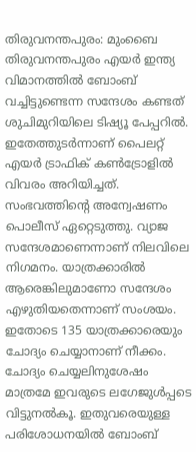തിരുവനന്തപുരം: മുംബൈ തിരുവനന്തപുരം എയര്‍ ഇന്ത്യ വിമാനത്തില്‍ ബോംബ് വച്ചിട്ടുണ്ടെന്ന സന്ദേശം കണ്ടത് ശുചിമുറിയിലെ ടിഷ്യൂ പേപ്പറില്‍. ഇതേത്തുടര്‍ന്നാണ് പൈലറ്റ് എയര്‍ ട്രാഫിക് കണ്‍ട്രോളില്‍ വിവരം അറിയിച്ചത്. സംഭവത്തിന്റെ അന്വേഷണം പൊലീസ് ഏറ്റെടുത്തു. വ്യാജ സന്ദേശമാണെന്നാണ് നിലവിലെ നിഗമനം. യാത്രക്കാരില്‍ ആരെങ്കിലുമാണോ സന്ദേശം എഴുതിയതെന്നാണ് സംശയം. ഇതോടെ 135 യാത്രക്കാരെയും ചോദ്യം ചെയ്യാനാണ് നീക്കം. ചോദ്യം ചെയ്യലിനുശേഷം മാത്രമേ ഇവരുടെ ലഗേജുള്‍പ്പടെ വിട്ടുനല്‍കൂ. ഇതുവരെയുള്ള പരിശോധനയില്‍ ബോംബ്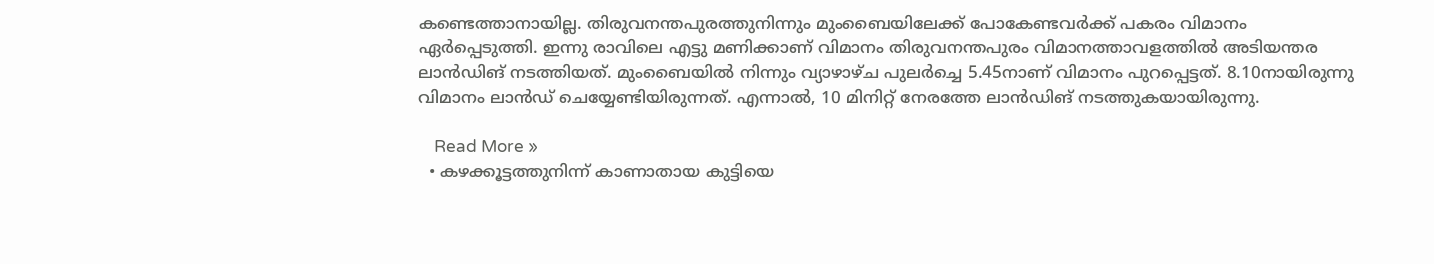കണ്ടെത്താനായില്ല. തിരുവനന്തപുരത്തുനിന്നും മുംബൈയിലേക്ക് പോകേണ്ടവര്‍ക്ക് പകരം വിമാനം ഏര്‍പ്പെടുത്തി. ഇന്നു രാവിലെ എട്ടു മണിക്കാണ് വിമാനം തിരുവനന്തപുരം വിമാനത്താവളത്തില്‍ അടിയന്തര ലാന്‍ഡിങ് നടത്തിയത്. മുംബൈയില്‍ നിന്നും വ്യാഴാഴ്ച പുലര്‍ച്ചെ 5.45നാണ് വിമാനം പുറപ്പെട്ടത്. 8.10നായിരുന്നു വിമാനം ലാന്‍ഡ് ചെയ്യേണ്ടിയിരുന്നത്. എന്നാല്‍, 10 മിനിറ്റ് നേരത്തേ ലാന്‍ഡിങ് നടത്തുകയായിരുന്നു.

    Read More »
  • കഴക്കൂട്ടത്തുനിന്ന് കാണാതായ കുട്ടിയെ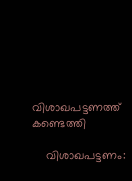വിശാഖപട്ടണത്ത് കണ്ടെത്തി

    വിശാഖപട്ടണം: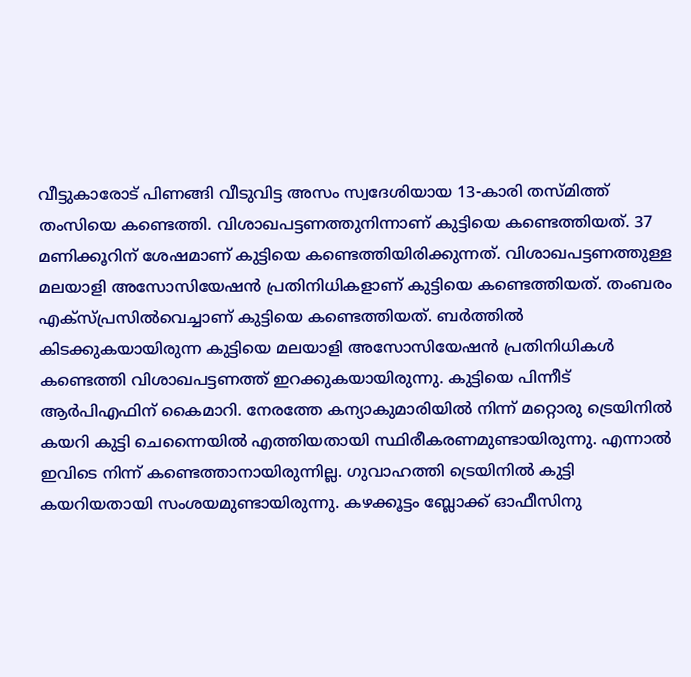വീട്ടുകാരോട് പിണങ്ങി വീടുവിട്ട അസം സ്വദേശിയായ 13-കാരി തസ്മിത്ത് തംസിയെ കണ്ടെത്തി. വിശാഖപട്ടണത്തുനിന്നാണ് കുട്ടിയെ കണ്ടെത്തിയത്. 37 മണിക്കൂറിന് ശേഷമാണ് കുട്ടിയെ കണ്ടെത്തിയിരിക്കുന്നത്. വിശാഖപട്ടണത്തുള്ള മലയാളി അസോസിയേഷന്‍ പ്രതിനിധികളാണ് കുട്ടിയെ കണ്ടെത്തിയത്. തംബരം എക്സ്പ്രസില്‍വെച്ചാണ് കുട്ടിയെ കണ്ടെത്തിയത്. ബര്‍ത്തില്‍ കിടക്കുകയായിരുന്ന കുട്ടിയെ മലയാളി അസോസിയേഷന്‍ പ്രതിനിധികള്‍ കണ്ടെത്തി വിശാഖപട്ടണത്ത് ഇറക്കുകയായിരുന്നു. കുട്ടിയെ പിന്നീട് ആര്‍പിഎഫിന് കൈമാറി. നേരത്തേ കന്യാകുമാരിയില്‍ നിന്ന് മറ്റൊരു ട്രെയിനില്‍ കയറി കുട്ടി ചെന്നൈയില്‍ എത്തിയതായി സ്ഥിരീകരണമുണ്ടായിരുന്നു. എന്നാല്‍ ഇവിടെ നിന്ന് കണ്ടെത്താനായിരുന്നില്ല. ഗുവാഹത്തി ട്രെയിനില്‍ കുട്ടി കയറിയതായി സംശയമുണ്ടായിരുന്നു. കഴക്കൂട്ടം ബ്ലോക്ക് ഓഫീസിനു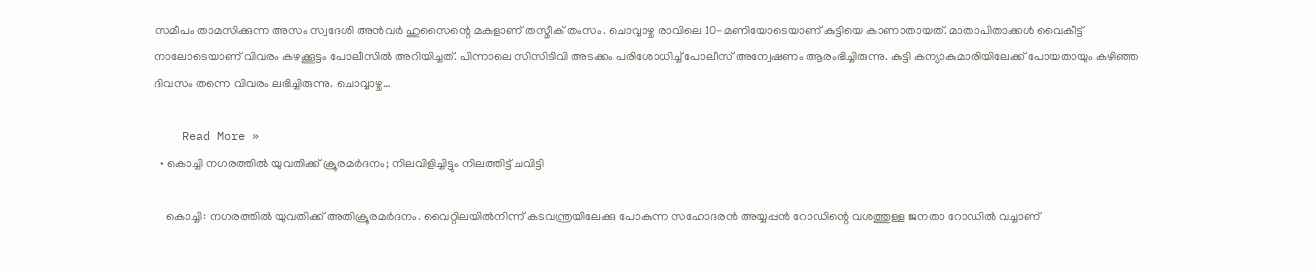സമീപം താമസിക്കുന്ന അസം സ്വദേശി അന്‍വര്‍ ഹുസൈന്റെ മകളാണ് തസ്മീക് തംസം. ചൊവ്വാഴ്ച രാവിലെ 10-മണിയോടെയാണ് കുട്ടിയെ കാണാതായത്. മാതാപിതാക്കള്‍ വൈകീട്ട് നാലോടെയാണ് വിവരം കഴക്കൂട്ടം പോലീസില്‍ അറിയിച്ചത്. പിന്നാലെ സിസിടിവി അടക്കം പരിശോധിച്ച് പോലീസ് അന്വേഷണം ആരംഭിച്ചിരുന്നു. കുട്ടി കന്യാകുമാരിയിലേക്ക് പോയതായും കഴിഞ്ഞ ദിവസം തന്നെ വിവരം ലഭിച്ചിരുന്നു. ചൊവ്വാഴ്ച…

    Read More »
  • കൊച്ചി നഗരത്തില്‍ യുവതിക്ക് ക്രൂരമര്‍ദനം; നിലവിളിച്ചിട്ടും നിലത്തിട്ട് ചവിട്ടി

    കൊച്ചി: നഗരത്തില്‍ യുവതിക്ക് അതിക്രൂരമര്‍ദനം. വൈറ്റിലയില്‍നിന്ന് കടവന്ത്രയിലേക്കു പോകുന്ന സഹോദരന്‍ അയ്യപ്പന്‍ റോഡിന്റെ വശത്തുള്ള ജനതാ റോഡില്‍ വച്ചാണ്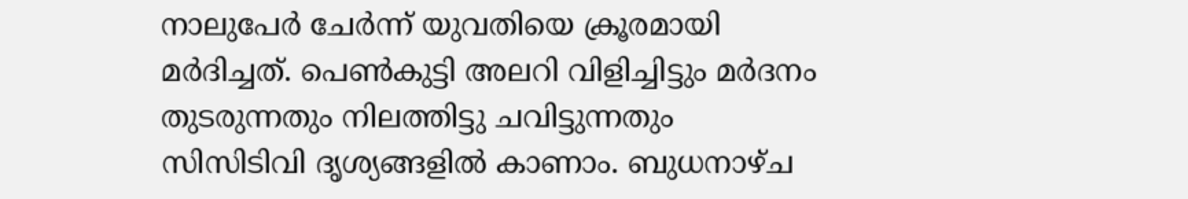നാലുപേര്‍ ചേര്‍ന്ന് യുവതിയെ ക്രൂരമായി മര്‍ദിച്ചത്. പെണ്‍കുട്ടി അലറി വിളിച്ചിട്ടും മര്‍ദനം തുടരുന്നതും നിലത്തിട്ടു ചവിട്ടുന്നതും സിസിടിവി ദൃശ്യങ്ങളില്‍ കാണാം. ബുധനാഴ്ച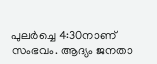പുലര്‍ച്ചെ 4:30നാണ് സംഭവം. ആദ്യം ജനതാ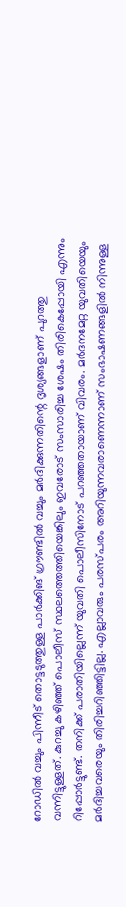റോഡില്‍ വച്ചും പിന്നീട് തൊട്ടടുത്തുള്ള പാര്‍ക്കിങ് ഗ്രൗണ്ടില്‍ വച്ചും മര്‍ദിക്കുന്നതിന്റെ ദൃശ്യങ്ങളാണ് പുറത്തു വന്നിട്ടുള്ളത്. കുറച്ചു കഴിഞ്ഞ് പൊലീസ് സ്ഥലത്തെത്തിയെങ്കിലും ഇവരോട് സംസാരിച്ച ശേഷം തിരികെപ്പോയി എന്നും റിപ്പോര്‍ട്ടുണ്ട്. തനിക്ക് പരാതിയില്ലെന്ന് യുവതി പൊലീസിനോട് പറഞ്ഞതായാണ് വിവരം. മര്‍ദനമേറ്റ യുവതിയെയും മര്‍ദിച്ചവരെയും തിരിച്ചറിഞ്ഞിട്ടില്ല. എല്ലാവരും പരസ്പരം അറിയുന്നവരാണെന്നാണ് സംഭാഷണങ്ങളില്‍ നിന്നുള്ള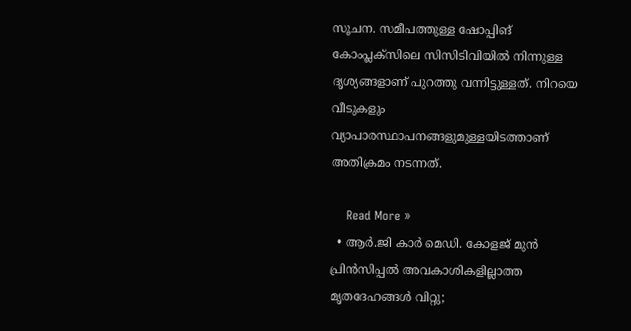സൂചന. സമീപത്തുള്ള ഷോപ്പിങ് കോംപ്ലക്‌സിലെ സിസിടിവിയില്‍ നിന്നുള്ള ദൃശ്യങ്ങളാണ് പുറത്തു വന്നിട്ടുള്ളത്. നിറയെ വീടുകളും വ്യാപാരസ്ഥാപനങ്ങളുമുള്ളയിടത്താണ് അതിക്രമം നടന്നത്.

    Read More »
  • ആര്‍.ജി കാര്‍ മെഡി. കോളജ് മുന്‍ പ്രിന്‍സിപ്പല്‍ അവകാശികളില്ലാത്ത മൃതദേഹങ്ങള്‍ വിറ്റു;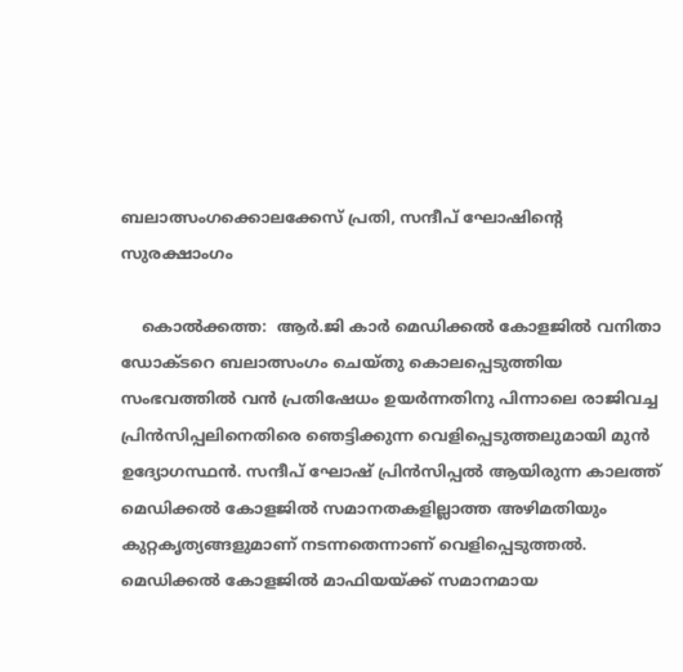ബലാത്സംഗക്കൊലക്കേസ് പ്രതി, സന്ദീപ് ഘോഷിന്റെ സുരക്ഷാംഗം

    കൊല്‍ക്കത്ത:  ആര്‍.ജി കാര്‍ മെഡിക്കല്‍ കോളജില്‍ വനിതാ ഡോക്ടറെ ബലാത്സംഗം ചെയ്തു കൊലപ്പെടുത്തിയ സംഭവത്തില്‍ വന്‍ പ്രതിഷേധം ഉയര്‍ന്നതിനു പിന്നാലെ രാജിവച്ച പ്രിന്‍സിപ്പലിനെതിരെ ഞെട്ടിക്കുന്ന വെളിപ്പെടുത്തലുമായി മുന്‍ ഉദ്യോഗസ്ഥന്‍. സന്ദീപ് ഘോഷ് പ്രിന്‍സിപ്പല്‍ ആയിരുന്ന കാലത്ത് മെഡിക്കല്‍ കോളജില്‍ സമാനതകളില്ലാത്ത അഴിമതിയും കുറ്റകൃത്യങ്ങളുമാണ് നടന്നതെന്നാണ് വെളിപ്പെടുത്തല്‍. മെഡിക്കല്‍ കോളജില്‍ മാഫിയയ്ക്ക് സമാനമായ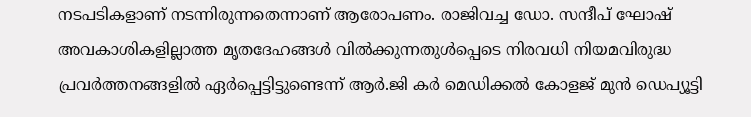നടപടികളാണ് നടന്നിരുന്നതെന്നാണ് ആരോപണം. രാജിവച്ച ഡോ. സന്ദീപ് ഘോഷ് അവകാശികളില്ലാത്ത മൃതദേഹങ്ങള്‍ വില്‍ക്കുന്നതുള്‍പ്പെടെ നിരവധി നിയമവിരുദ്ധ പ്രവര്‍ത്തനങ്ങളില്‍ ഏര്‍പ്പെട്ടിട്ടുണ്ടെന്ന് ആര്‍.ജി കര്‍ മെഡിക്കല്‍ കോളജ് മുന്‍ ഡെപ്യൂട്ടി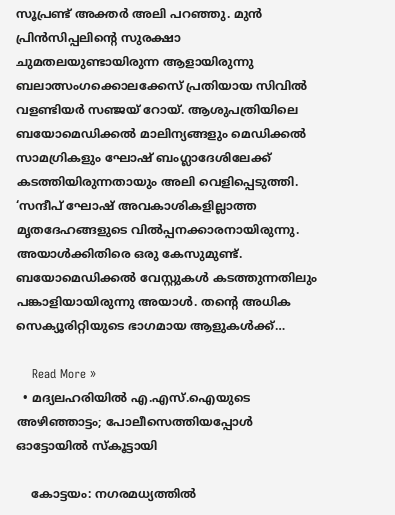സൂപ്രണ്ട് അക്തര്‍ അലി പറഞ്ഞു. മുന്‍ പ്രിന്‍സിപ്പലിന്റെ സുരക്ഷാ ചുമതലയുണ്ടായിരുന്ന ആളായിരുന്നു ബലാത്സംഗക്കൊലക്കേസ് പ്രതിയായ സിവില്‍ വളണ്ടിയര്‍ സഞ്ജയ് റോയ്. ആശുപത്രിയിലെ ബയോമെഡിക്കല്‍ മാലിന്യങ്ങളും മെഡിക്കല്‍ സാമഗ്രികളും ഘോഷ് ബംഗ്ലാദേശിലേക്ക് കടത്തിയിരുന്നതായും അലി വെളിപ്പെടുത്തി. ‘സന്ദീപ് ഘോഷ് അവകാശികളില്ലാത്ത മൃതദേഹങ്ങളുടെ വില്‍പ്പനക്കാരനായിരുന്നു. അയാള്‍ക്കിതിരെ ഒരു കേസുമുണ്ട്. ബയോമെഡിക്കല്‍ വേസ്റ്റുകള്‍ കടത്തുന്നതിലും പങ്കാളിയായിരുന്നു അയാള്‍. തന്റെ അധിക സെക്യൂരിറ്റിയുടെ ഭാഗമായ ആളുകള്‍ക്ക്…

    Read More »
  • മദ്യലഹരിയില്‍ എ.എസ്.ഐയുടെ അഴിഞ്ഞാട്ടം; പോലീസെത്തിയപ്പോള്‍ ഓട്ടോയില്‍ സ്‌കൂട്ടായി

    കോട്ടയം: നഗരമധ്യത്തില്‍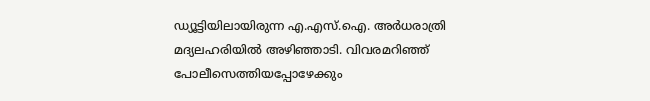ഡ്യൂട്ടിയിലായിരുന്ന എ.എസ്.ഐ. അര്‍ധരാത്രി മദ്യലഹരിയില്‍ അഴിഞ്ഞാടി. വിവരമറിഞ്ഞ് പോലീസെത്തിയപ്പോഴേക്കും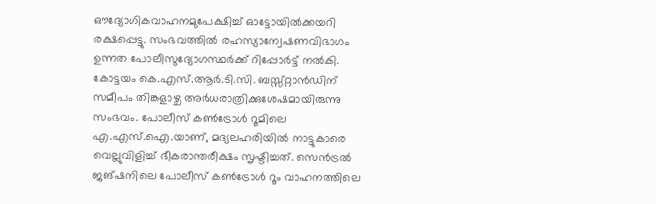ഔദ്യോഗികവാഹനമുപേക്ഷിച്ച് ഓട്ടോയില്‍ക്കയറി രക്ഷപ്പെട്ടു. സംഭവത്തില്‍ രഹസ്യാന്വേഷണവിഭാഗം ഉന്നത പോലീസുദ്യോഗസ്ഥര്‍ക്ക് റിപ്പോര്‍ട്ട് നല്‍കി. കോട്ടയം കെ.എസ്.ആര്‍.ടി.സി. ബസ്സ്റ്റാന്‍ഡിന് സമീപം തിങ്കളാഴ്ച അര്‍ധരാത്രിക്കുശേഷമായിരുന്നു സംഭവം. പോലീസ് കണ്‍ട്രോള്‍ റൂമിലെ എ.എസ്.ഐ.യാണ്, മദ്യലഹരിയില്‍ നാട്ടുകാരെ വെല്ലുവിളിച്ച് ഭീകരാന്തരീക്ഷം സൃഷ്ടിച്ചത്. സെന്‍ട്രല്‍ ജങ്ഷനിലെ പോലീസ് കണ്‍ട്രോള്‍ റൂം വാഹനത്തിലെ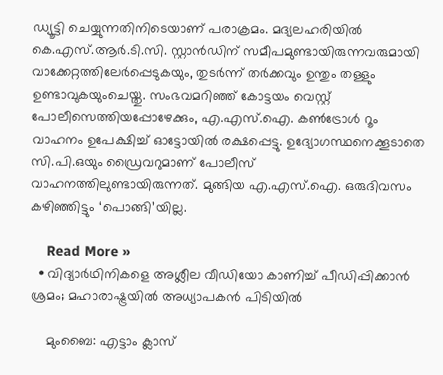ഡ്യൂട്ടി ചെയ്യുന്നതിനിടെയാണ് പരാക്രമം. മദ്യലഹരിയില്‍ കെ.എസ്.ആര്‍.ടി.സി. സ്റ്റാന്‍ഡിന് സമീപമുണ്ടായിരുന്നവരുമായി വാക്കേറ്റത്തിലേര്‍പ്പെടുകയും, തുടര്‍ന്ന് തര്‍ക്കവും ഉന്തും തള്ളും ഉണ്ടാവുകയുംചെയ്തു. സംഭവമറിഞ്ഞ് കോട്ടയം വെസ്റ്റ് പോലീസെത്തിയപ്പോഴേക്കും, എ.എസ്.ഐ. കണ്‍ട്രോള്‍ റൂം വാഹനം ഉപേക്ഷിച്ച് ഓട്ടോയില്‍ രക്ഷപ്പെട്ടു. ഉദ്യോഗസ്ഥനെക്കൂടാതെ സി.പി.ഒയും ഡ്രൈവറുമാണ് പോലീസ് വാഹനത്തിലുണ്ടായിരുന്നത്. മുങ്ങിയ എ.എസ്.ഐ. ഒരുദിവസം കഴിഞ്ഞിട്ടും ‘പൊങ്ങി’യില്ല.

    Read More »
  • വിദ്യാര്‍ഥിനികളെ അശ്ലീല വീഡിയോ കാണിച്ച് പീഡിപ്പിക്കാന്‍ ശ്രമം; മഹാരാഷ്ട്രയില്‍ അധ്യാപകന്‍ പിടിയില്‍

    മുംബൈ: എട്ടാം ക്ലാസ്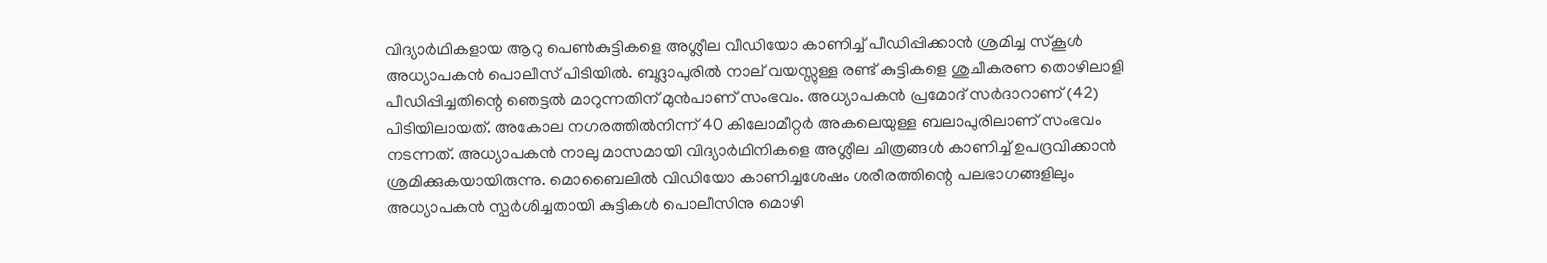വിദ്യാര്‍ഥികളായ ആറു പെണ്‍കുട്ടികളെ അശ്ലീല വീഡിയോ കാണിച്ച് പീഡിപ്പിക്കാന്‍ ശ്രമിച്ച സ്‌കൂള്‍ അധ്യാപകന്‍ പൊലീസ് പിടിയില്‍. ബദ്ലാപുരില്‍ നാല് വയസ്സുള്ള രണ്ട് കുട്ടികളെ ശുചീകരണ തൊഴിലാളി പീഡിപ്പിച്ചതിന്റെ ഞെട്ടല്‍ മാറുന്നതിന് മുന്‍പാണ് സംഭവം. അധ്യാപകന്‍ പ്രമോദ് സര്‍ദാറാണ് (42) പിടിയിലായത്. അകോല നഗരത്തില്‍നിന്ന് 40 കിലോമീറ്റര്‍ അകലെയുള്ള ബലാപുരിലാണ് സംഭവം നടന്നത്. അധ്യാപകന്‍ നാലു മാസമായി വിദ്യാര്‍ഥിനികളെ അശ്ലീല ചിത്രങ്ങള്‍ കാണിച്ച് ഉപദ്രവിക്കാന്‍ ശ്രമിക്കുകയായിരുന്നു. മൊബൈലില്‍ വിഡിയോ കാണിച്ചശേഷം ശരീരത്തിന്റെ പലഭാഗങ്ങളിലും അധ്യാപകന്‍ സ്പര്‍ശിച്ചതായി കുട്ടികള്‍ പൊലീസിനു മൊഴി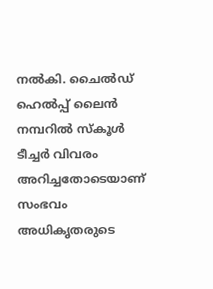നല്‍കി. ചൈല്‍ഡ് ഹെല്‍പ്പ് ലൈന്‍ നമ്പറില്‍ സ്‌കൂള്‍ ടീച്ചര്‍ വിവരം അറിച്ചതോടെയാണ് സംഭവം അധികൃതരുടെ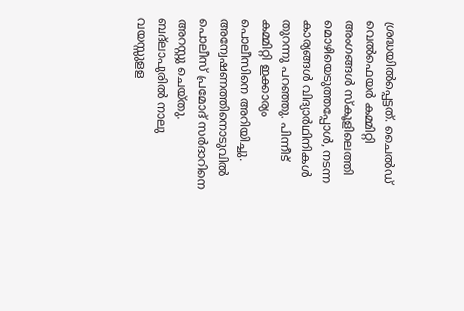ശ്രദ്ധയില്‍പ്പെട്ടത്. ചൈല്‍ഡ് വെല്‍ഫെയര്‍ കമ്മിറ്റി അംഗങ്ങള്‍ സ്‌കൂളിലെത്തി മൊഴിയെടുത്തപ്പോള്‍, നടന്ന കാര്യങ്ങള്‍ വിദ്യാര്‍ഥിനികള്‍ തുറന്നു പറഞ്ഞു. പിന്നീട് കമ്മിറ്റി ഇക്കാര്യം പൊലീസിനെ അറിയിച്ചു. അന്വേഷണത്തിനൊടുവില്‍ പൊലീസ് പ്രമോദ് സര്‍ദാറിനെ അറസ്റ്റു ചെയ്തു. ബദ്ലാപുരില്‍ നാലു വയസ്സുളള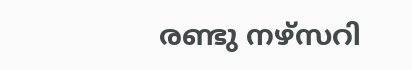രണ്ടു നഴ്‌സറി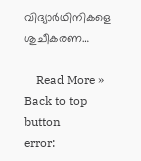വിദ്യാര്‍ഥിനികളെ ശുചീകരണ…

    Read More »
Back to top button
error: